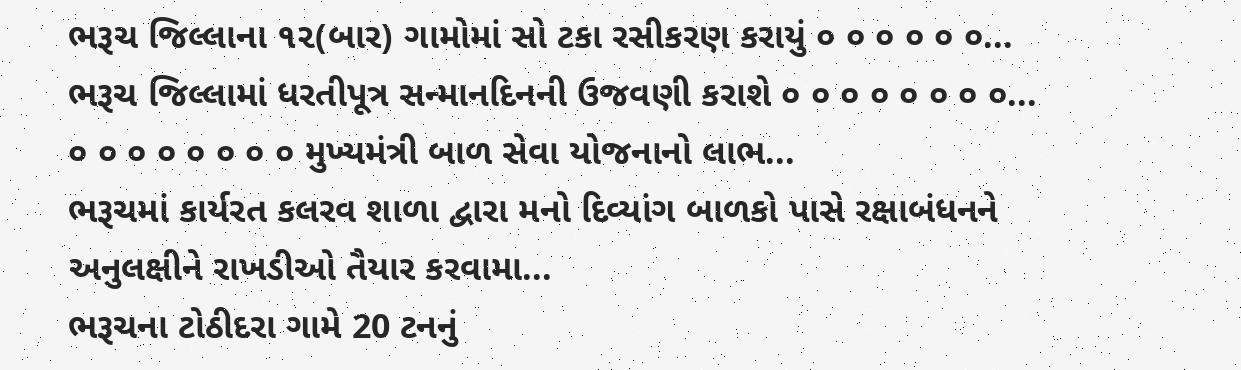ભરૂચ જિલ્લાના ૧૨(બાર) ગામોમાં સો ટકા રસીકરણ કરાયું ૦ ૦ ૦ ૦ ૦ ૦...
ભરૂચ જિલ્લામાં ધરતીપૂત્ર સન્માનદિનની ઉજવણી કરાશે ૦ ૦ ૦ ૦ ૦ ૦ ૦ ૦...
૦ ૦ ૦ ૦ ૦ ૦ ૦ ૦ મુખ્યમંત્રી બાળ સેવા યોજનાનો લાભ...
ભરૂચમાં કાર્યરત કલરવ શાળા દ્વારા મનો દિવ્યાંગ બાળકો પાસે રક્ષાબંધનને અનુલક્ષીને રાખડીઓ તૈયાર કરવામા...
ભરૂચના ટોઠીદરા ગામે 20 ટનનું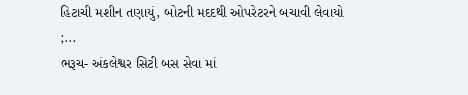હિટાચી મશીન તણાયું, બોટની મદદથી ઓપરેટરને બચાવી લેવાયો ;...
ભરૂચ- અંકલેશ્વર સિટી બસ સેવા માં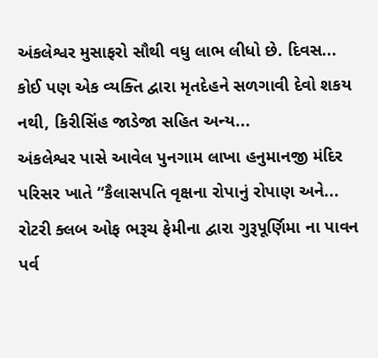અંકલેશ્વર મુસાફરો સૌથી વધુ લાભ લીધો છે. દિવસ...
કોઈ પણ એક વ્યક્તિ દ્વારા મૃતદેહને સળગાવી દેવો શકય નથી, કિરીસિંહ જાડેજા સહિત અન્ય...
અંકલેશ્વર પાસે આવેલ પુનગામ લાખા હનુમાનજી મંદિર પરિસર ખાતે “કૈલાસપતિ વૃક્ષના રોપાનું રોપાણ અને...
રોટરી ક્લબ ઓફ ભરૂચ ફેમીના દ્વારા ગુરૂપૂર્ણિમા ના પાવન પર્વ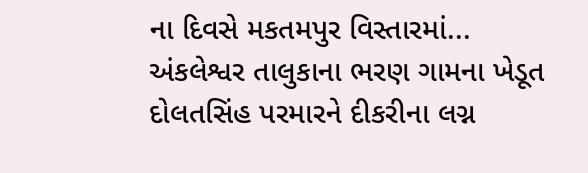ના દિવસે મકતમપુર વિસ્તારમાં...
અંકલેશ્વર તાલુકાના ભરણ ગામના ખેડૂત દોલતસિંહ પરમારને દીકરીના લગ્ન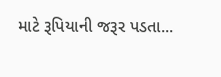માટે રૂપિયાની જરૂર પડતા...